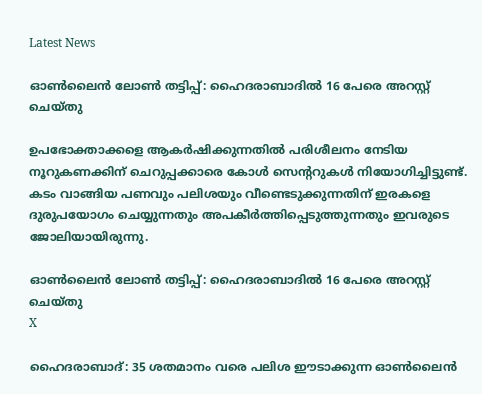Latest News

ഓണ്‍ലൈന്‍ ലോണ്‍ തട്ടിപ്പ്: ഹൈദരാബാദില്‍ 16 പേരെ അറസ്റ്റ് ചെയ്തു

ഉപഭോക്താക്കളെ ആകര്‍ഷിക്കുന്നതില്‍ പരിശീലനം നേടിയ നൂറുകണക്കിന് ചെറുപ്പക്കാരെ കോള്‍ സെന്ററുകള്‍ നിയോഗിച്ചിട്ടുണ്ട്. കടം വാങ്ങിയ പണവും പലിശയും വീണ്ടെടുക്കുന്നതിന് ഇരകളെ ദുരുപയോഗം ചെയ്യുന്നതും അപകീര്‍ത്തിപ്പെടുത്തുന്നതും ഇവരുടെ ജോലിയായിരുന്നു.

ഓണ്‍ലൈന്‍ ലോണ്‍ തട്ടിപ്പ്: ഹൈദരാബാദില്‍ 16 പേരെ അറസ്റ്റ് ചെയ്തു
X

ഹൈദരാബാദ്: 35 ശതമാനം വരെ പലിശ ഈടാക്കുന്ന ഓണ്‍ലൈന്‍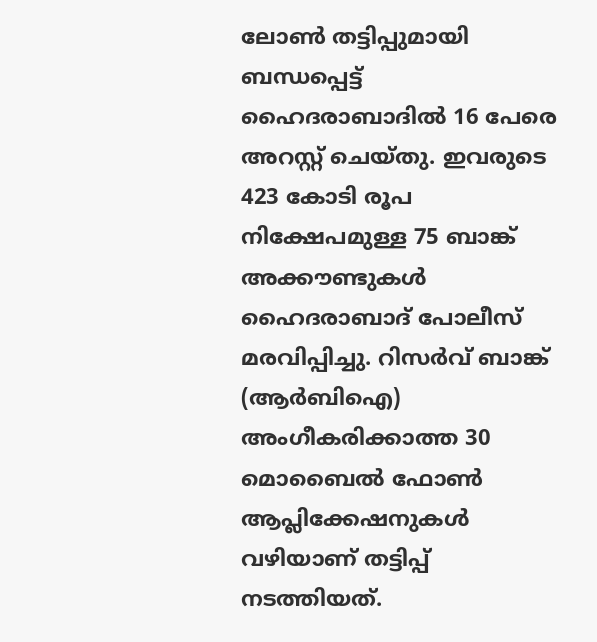ലോണ്‍ തട്ടിപ്പുമായി ബന്ധപ്പെട്ട് ഹൈദരാബാദില്‍ 16 പേരെ അറസ്റ്റ് ചെയ്തു. ഇവരുടെ 423 കോടി രൂപ നിക്ഷേപമുള്ള 75 ബാങ്ക് അക്കൗണ്ടുകള്‍ ഹൈദരാബാദ് പോലീസ് മരവിപ്പിച്ചു. റിസര്‍വ് ബാങ്ക് (ആര്‍ബിഐ) അംഗീകരിക്കാത്ത 30 മൊബൈല്‍ ഫോണ്‍ ആപ്ലിക്കേഷനുകള്‍ വഴിയാണ് തട്ടിപ്പ് നടത്തിയത്.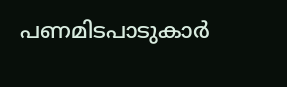പണമിടപാടുകാര്‍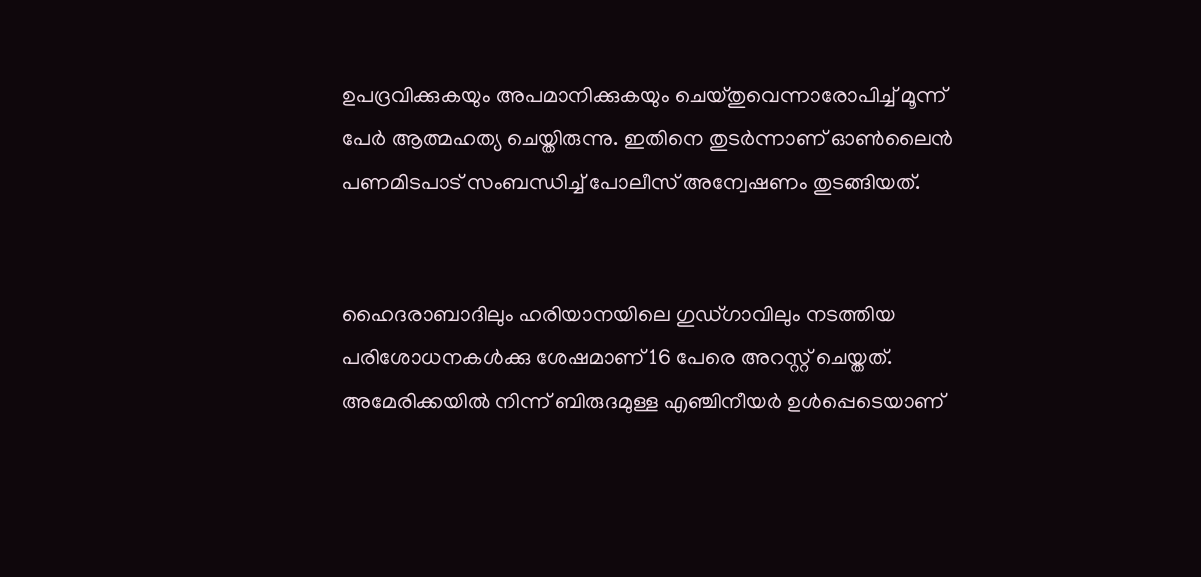ഉപദ്രവിക്കുകയും അപമാനിക്കുകയും ചെയ്തുവെന്നാരോപിച്ച് മൂന്ന് പേര്‍ ആത്മഹത്യ ചെയ്തിരുന്നു. ഇതിനെ തുടര്‍ന്നാണ് ഓണ്‍ലൈന്‍ പണമിടപാട് സംബന്ധിച്ച് പോലീസ് അന്വേഷണം തുടങ്ങിയത്.


ഹൈദരാബാദിലും ഹരിയാനയിലെ ഗുഡ്ഗാവിലും നടത്തിയ പരിശോധനകള്‍ക്കു ശേഷമാണ് 16 പേരെ അറസ്റ്റ് ചെയ്തത്. അമേരിക്കയില്‍ നിന്ന് ബിരുദമുള്ള എഞ്ചിനീയര്‍ ഉള്‍പ്പെടെയാണ്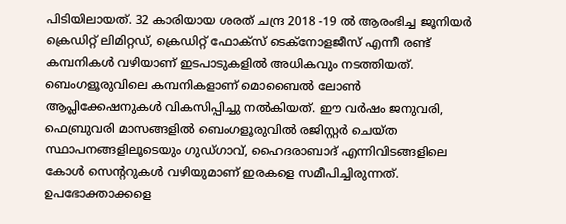പിടിയിലായത്. 32 കാരിയായ ശരത് ചന്ദ്ര 2018 -19 ല്‍ ആരംഭിച്ച ജൂനിയര്‍ ക്രെഡിറ്റ് ലിമിറ്റഡ്, ക്രെഡിറ്റ് ഫോക്‌സ് ടെക്‌നോളജീസ് എന്നീ രണ്ട് കമ്പനികള്‍ വഴിയാണ് ഇടപാടുകളില്‍ അധികവും നടത്തിയത്. ബെംഗളൂരുവിലെ കമ്പനികളാണ് മൊബൈല്‍ ലോണ്‍ ആപ്ലിക്കേഷനുകള്‍ വികസിപ്പിച്ചു നല്‍കിയത്. ഈ വര്‍ഷം ജനുവരി, ഫെബ്രുവരി മാസങ്ങളില്‍ ബെംഗളൂരുവില്‍ രജിസ്റ്റര്‍ ചെയ്ത സ്ഥാപനങ്ങളിലൂടെയും ഗുഡ്ഗാവ്, ഹൈദരാബാദ് എന്നിവിടങ്ങളിലെ കോള്‍ സെന്ററുകള്‍ വഴിയുമാണ് ഇരകളെ സമീപിച്ചിരുന്നത്. ഉപഭോക്താക്കളെ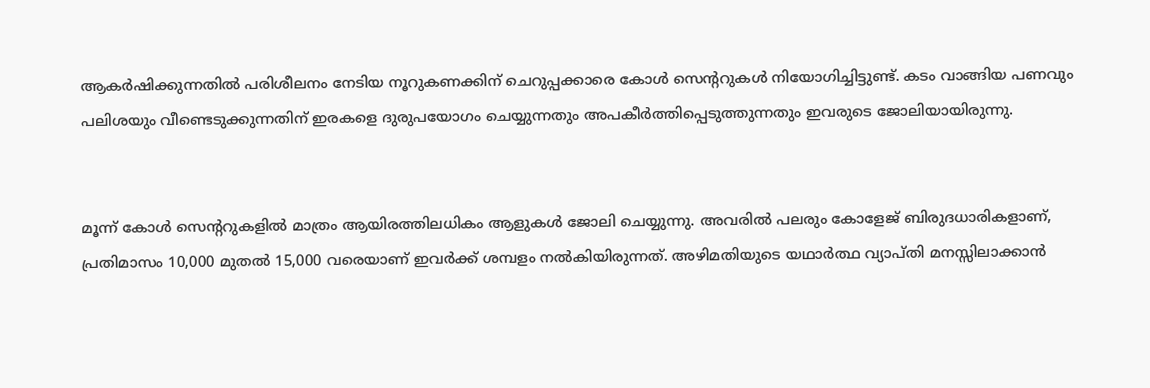ആകര്‍ഷിക്കുന്നതില്‍ പരിശീലനം നേടിയ നൂറുകണക്കിന് ചെറുപ്പക്കാരെ കോള്‍ സെന്ററുകള്‍ നിയോഗിച്ചിട്ടുണ്ട്. കടം വാങ്ങിയ പണവും പലിശയും വീണ്ടെടുക്കുന്നതിന് ഇരകളെ ദുരുപയോഗം ചെയ്യുന്നതും അപകീര്‍ത്തിപ്പെടുത്തുന്നതും ഇവരുടെ ജോലിയായിരുന്നു.


മൂന്ന് കോള്‍ സെന്ററുകളില്‍ മാത്രം ആയിരത്തിലധികം ആളുകള്‍ ജോലി ചെയ്യുന്നു. അവരില്‍ പലരും കോളേജ് ബിരുദധാരികളാണ്, പ്രതിമാസം 10,000 മുതല്‍ 15,000 വരെയാണ് ഇവര്‍ക്ക് ശമ്പളം നല്‍കിയിരുന്നത്. അഴിമതിയുടെ യഥാര്‍ത്ഥ വ്യാപ്തി മനസ്സിലാക്കാന്‍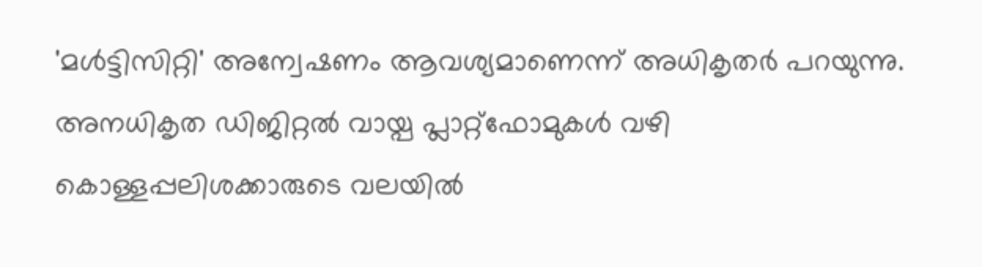'മള്‍ട്ടിസിറ്റി' അന്വേഷണം ആവശ്യമാണെന്ന് അധികൃതര്‍ പറയുന്നു. അനധികൃത ഡിജിറ്റല്‍ വായ്പ പ്ലാറ്റ്‌ഫോമുകള്‍ വഴി കൊള്ളപ്പലിശക്കാരുടെ വലയില്‍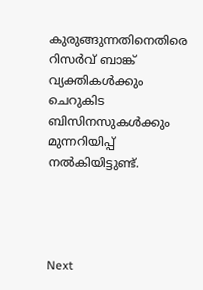കുരുങ്ങുന്നതിനെതിരെ റിസര്‍വ് ബാങ്ക് വ്യക്തികള്‍ക്കും ചെറുകിട ബിസിനസുകള്‍ക്കും മുന്നറിയിപ്പ് നല്‍കിയിട്ടുണ്ട്.




Next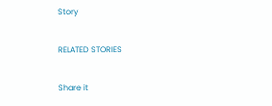Story

RELATED STORIES

Share it